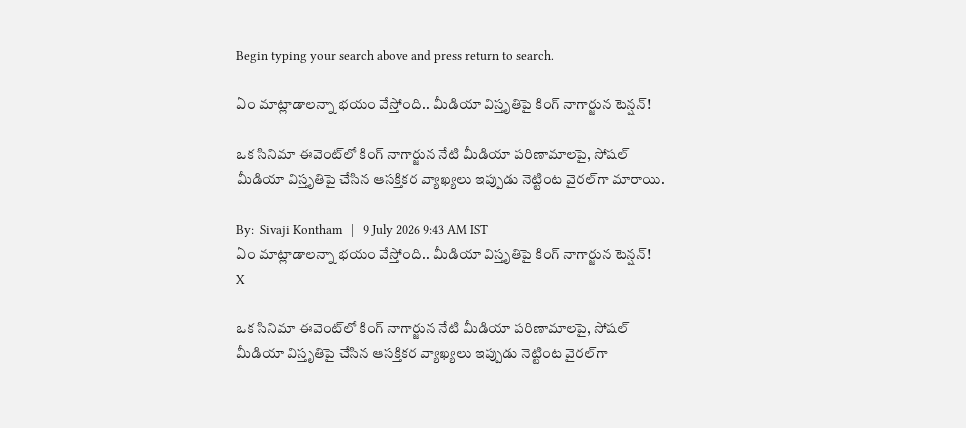Begin typing your search above and press return to search.

ఏం మాట్లాడాలన్నా భయం వేస్తోంది.. మీడియా విస్తృతిపై కింగ్ నాగార్జున టెన్షన్!

ఒక సినిమా ఈవెంట్‌లో కింగ్ నాగార్జున నేటి మీడియా పరిణామాలపై, సోషల్ మీడియా విస్తృతిపై చేసిన ఆసక్తికర వ్యాఖ్యలు ఇప్పుడు నెట్టింట వైరల్‌గా మారాయి.

By:  Sivaji Kontham   |   9 July 2026 9:43 AM IST
ఏం మాట్లాడాలన్నా భయం వేస్తోంది.. మీడియా విస్తృతిపై కింగ్ నాగార్జున టెన్షన్!
X

ఒక సినిమా ఈవెంట్‌లో కింగ్ నాగార్జున నేటి మీడియా పరిణామాలపై, సోషల్ మీడియా విస్తృతిపై చేసిన ఆసక్తికర వ్యాఖ్యలు ఇప్పుడు నెట్టింట వైరల్‌గా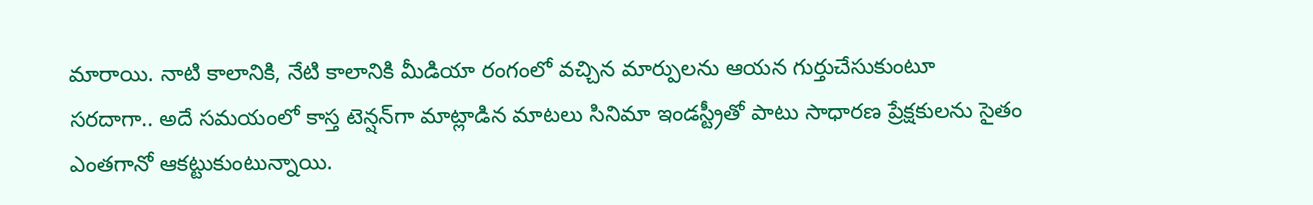మారాయి. నాటి కాలానికి, నేటి కాలానికి మీడియా రంగంలో వచ్చిన మార్పులను ఆయన గుర్తుచేసుకుంటూ సరదాగా.. అదే సమయంలో కాస్త టెన్షన్‌గా మాట్లాడిన మాటలు సినిమా ఇండస్ట్రీతో పాటు సాధారణ ప్రేక్షకులను సైతం ఎంతగానో ఆకట్టుకుంటున్నాయి.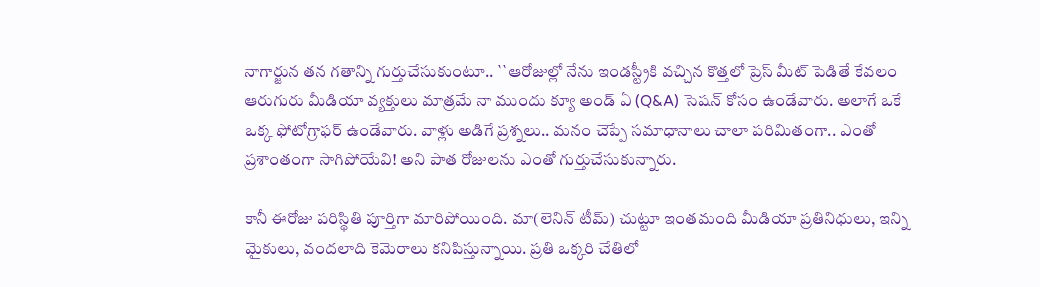నాగార్జున తన గతాన్ని గుర్తుచేసుకుంటూ.. ``ఆరోజుల్లో నేను ఇండస్ట్రీకి వచ్చిన కొత్తలో ప్రెస్ మీట్ పెడితే కేవలం ఆరుగురు మీడియా వ్యక్తులు మాత్రమే నా ముందు క్యూ అండ్ ఏ (Q&A) సెషన్ కోసం ఉండేవారు. అలాగే ఒకే ఒక్క ఫోటోగ్రాఫర్ ఉండేవారు. వాళ్లు అడిగే ప్రశ్నలు.. మనం చెప్పే సమాధానాలు చాలా పరిమితంగా.. ఎంతో ప్రశాంతంగా సాగిపోయేవి! అని పాత రోజులను ఎంతో గుర్తుచేసుకున్నారు.

కానీ ఈరోజు పరిస్థితి పూర్తిగా మారిపోయింది. మా(లెనిన్ టీమ్) చుట్టూ ఇంతమంది మీడియా ప్రతినిధులు, ఇన్ని మైకులు, వందలాది కెమెరాలు కనిపిస్తున్నాయి. ప్రతి ఒక్కరి చేతిలో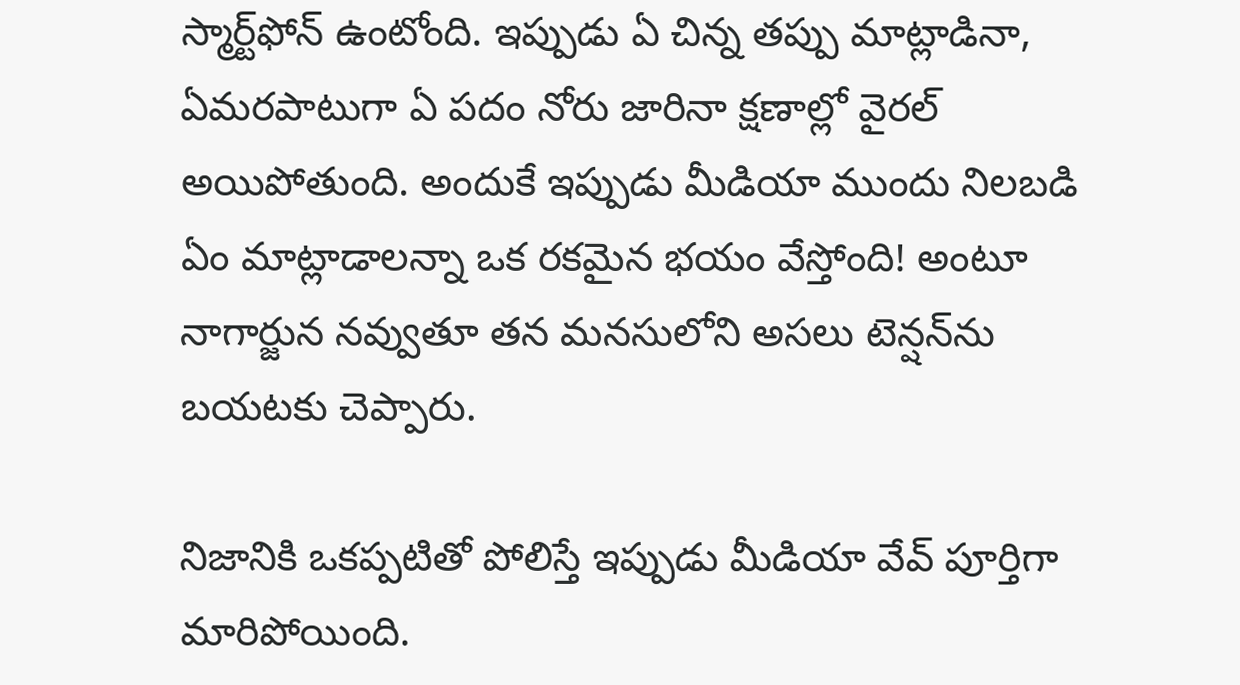స్మార్ట్‌ఫోన్ ఉంటోంది. ఇప్పుడు ఏ చిన్న తప్పు మాట్లాడినా, ఏమరపాటుగా ఏ పదం నోరు జారినా క్షణాల్లో వైరల్ అయిపోతుంది. అందుకే ఇప్పుడు మీడియా ముందు నిలబడి ఏం మాట్లాడాలన్నా ఒక రకమైన భయం వేస్తోంది! అంటూ నాగార్జున నవ్వుతూ తన మనసులోని అసలు టెన్షన్‌ను బ‌య‌ట‌కు చెప్పారు.

నిజానికి ఒకప్పటితో పోలిస్తే ఇప్పుడు మీడియా వేవ్ పూర్తిగా మారిపోయింది.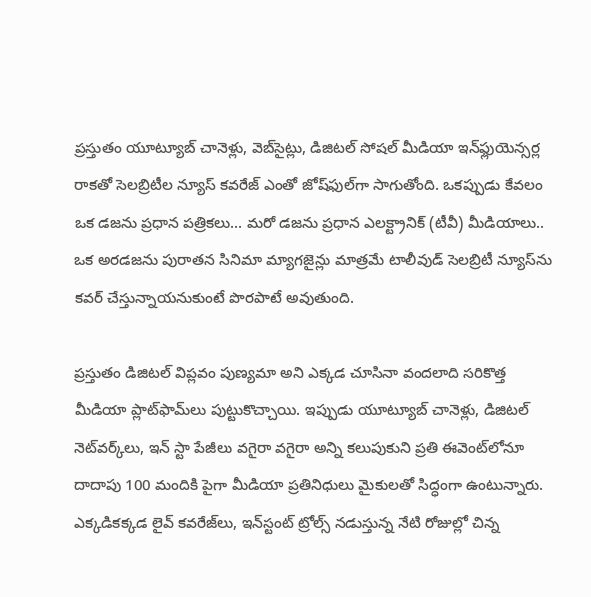ప్రస్తుతం యూట్యూబ్ చానెళ్లు, వెబ్‌సైట్లు, డిజిటల్ సోషల్ మీడియా ఇన్‌ఫ్లుయెన్సర్ల రాకతో సెలబ్రిటీల న్యూస్ కవరేజ్ ఎంతో జోష్‌ఫుల్‌గా సాగుతోంది. ఒకప్పుడు కేవలం ఒక డజను ప్రధాన పత్రికలు... మరో డజను ప్రధాన ఎలక్ట్రానిక్ (టీవీ) మీడియాలు.. ఒక అరడజను పురాతన సినిమా మ్యాగజైన్లు మాత్రమే టాలీవుడ్ సెలబ్రిటీ న్యూస్‌ను కవర్ చేస్తున్నాయనుకుంటే పొరపాటే అవుతుంది.

ప్రస్తుతం డిజిటల్ విప్లవం పుణ్యమా అని ఎక్కడ చూసినా వందలాది సరికొత్త మీడియా ప్లాట్‌ఫామ్‌లు పుట్టుకొచ్చాయి. ఇప్పుడు యూట్యూబ్ చానెళ్లు, డిజిటల్ నెట్‌వర్క్‌లు, ఇన్ స్టా పేజీలు వగైరా వగైరా అన్ని కలుపుకుని ప్రతి ఈవెంట్‌లోనూ దాదాపు 100 మందికి పైగా మీడియా ప్రతినిధులు మైకులతో సిద్ధంగా ఉంటున్నారు. ఎక్కడికక్కడ లైవ్ కవరేజ్‌లు, ఇన్‌స్టంట్ ట్రోల్స్ నడుస్తున్న నేటి రోజుల్లో చిన్న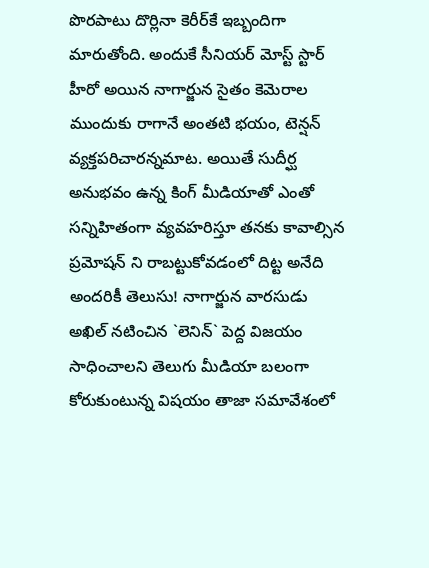పొరపాటు దొర్లినా కెరీర్‌కే ఇబ్బందిగా మారుతోంది. అందుకే సీనియర్ మోస్ట్ స్టార్ హీరో అయిన నాగార్జున సైతం కెమెరాల ముందుకు రాగానే అంతటి భయం, టెన్షన్ వ్యక్తపరిచారన్నమాట. అయితే సుదీర్ఘ అనుభ‌వం ఉన్న కింగ్ మీడియాతో ఎంతో స‌న్నిహితంగా వ్య‌వ‌హ‌రిస్తూ త‌న‌కు కావాల్సిన ప్ర‌మోష‌న్ ని రాబ‌ట్టుకోవ‌డంలో దిట్ట అనేది అంద‌రికీ తెలుసు! నాగార్జున వార‌సుడు అఖిల్ న‌టించిన‌ `లెనిన్` పెద్ద విజ‌యం సాధించాల‌ని తెలుగు మీడియా బ‌లంగా కోరుకుంటున్న విష‌యం తాజా స‌మావేశంలో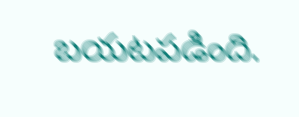బ‌య‌ట‌పడింది.